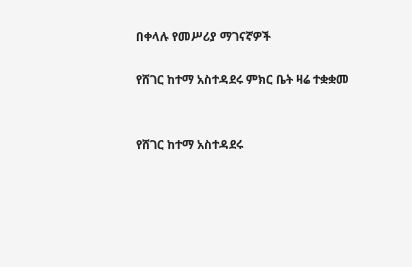በቀላሉ የመሥሪያ ማገናኛዎች

የሸገር ከተማ አስተዳደሩ ምክር ቤት ዛሬ ተቋቋመ


የሸገር ከተማ አስተዳደሩ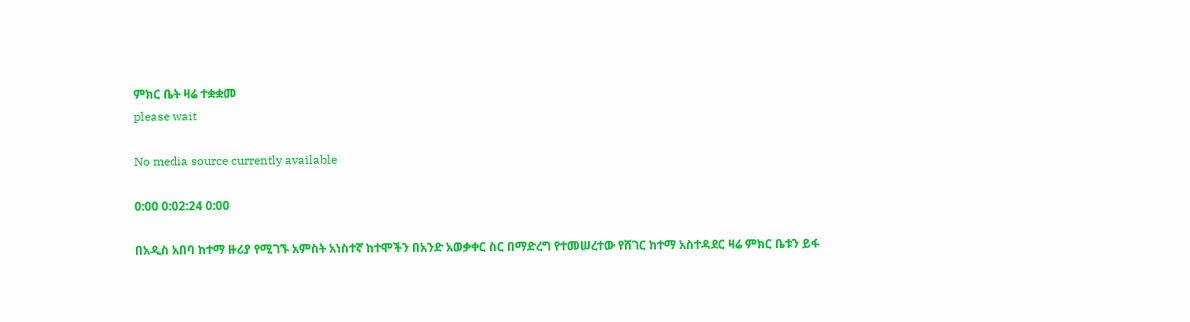ምክር ቤት ዛሬ ተቋቋመ
please wait

No media source currently available

0:00 0:02:24 0:00

በአዲስ አበባ ከተማ ዙሪያ የሚገኙ አምስት አነስተኛ ከተሞችን በአንድ አወቃቀር ስር በማድረግ የተመሠረተው የሸገር ከተማ አስተዳደር ዛሬ ምክር ቤቱን ይፋ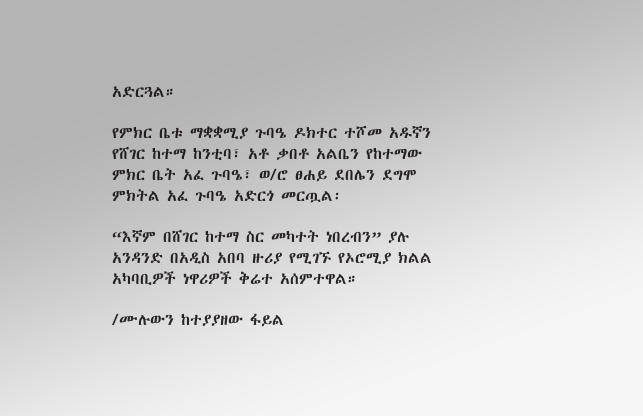አድርጓል።

የምክር ቤቱ ማቋቋሚያ ጉባዔ ዶክተር ተሾመ አዱኛን የሸገር ከተማ ከንቲባ፣ አቶ ቃበቶ አልቤን የከተማው ምክር ቤት አፈ ጉባዔ፣ ወ/ሮ ፀሐይ ደበሌን ደግሞ ምክትል አፈ ጉባዔ አድርጎ መርጧል፡

“እኛም በሸገር ከተማ ስር መካተት ነበረብን” ያሉ አንዳንድ በአዲስ አበባ ዙሪያ የሚገኙ የኦሮሚያ ክልል አካባቢዎች ነዋሪዎች ቅሬተ አሰምተዋል።

/ሙሉውን ከተያያዘው ፋይል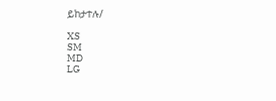ይከታተሉ/

XS
SM
MD
LG